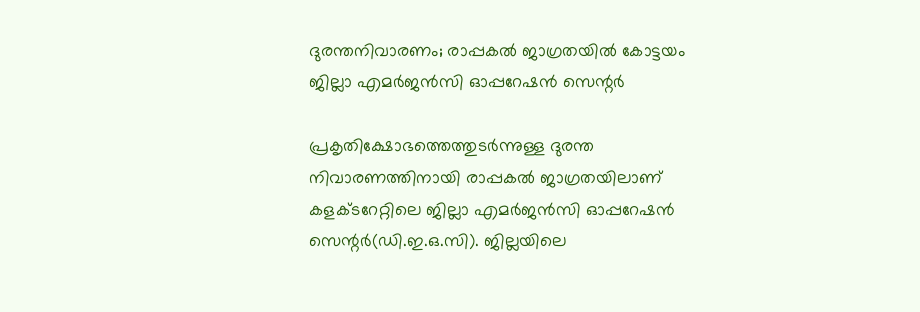ദുരന്തനിവാരണം; രാപ്പകൽ ജാഗ്രതയിൽ കോട്ടയം ജില്ലാ എമർജൻസി ഓപ്പറേഷൻ സെന്റർ

പ്രകൃതിക്ഷോഭത്തെത്തുടർന്നുള്ള ദുരന്ത നിവാരണത്തിനായി രാപ്പകൽ ജാഗ്രതയിലാണ് കളക്ടറേറ്റിലെ ജില്ലാ എമർജൻസി ഓപ്പറേഷൻ സെന്റർ(ഡി.ഇ.ഒ.സി). ജില്ലയിലെ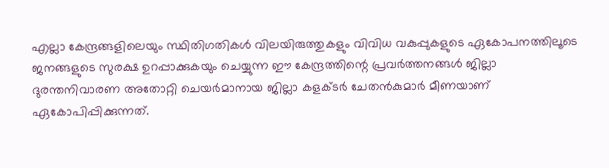എല്ലാ കേന്ദ്രങ്ങളിലെയും സ്ഥിതിഗതികൾ വിലയിരുത്തുകളും വിവിധ വകുപ്പുകളുടെ ഏകോപനത്തിലൂടെ ജനങ്ങളുടെ സുരക്ഷ ഉറപ്പാക്കുകയും ചെയ്യുന്ന ഈ കേന്ദ്രത്തിന്റെ പ്രവർത്തനങ്ങൾ ജില്ലാ ദുരന്തനിവാരണ അതോറ്റി ചെയർമാനായ ജില്ലാ കളക്ടർ ചേതൻകുമാർ മീണയാണ് ഏകോപിപ്പിക്കുന്നത്.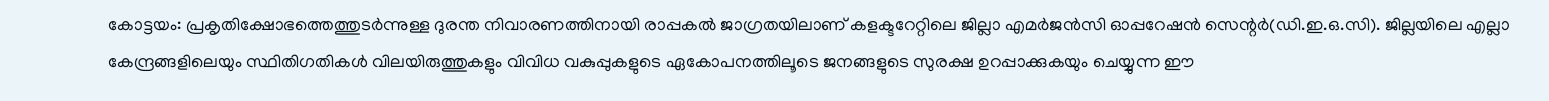കോട്ടയം: പ്രകൃതിക്ഷോഭത്തെത്തുടർന്നുള്ള ദുരന്ത നിവാരണത്തിനായി രാപ്പകൽ ജാഗ്രതയിലാണ് കളക്ടറേറ്റിലെ ജില്ലാ എമർജൻസി ഓപ്പറേഷൻ സെന്റർ(ഡി.ഇ.ഒ.സി). ജില്ലയിലെ എല്ലാ കേന്ദ്രങ്ങളിലെയും സ്ഥിതിഗതികൾ വിലയിരുത്തുകളും വിവിധ വകുപ്പുകളുടെ ഏകോപനത്തിലൂടെ ജനങ്ങളുടെ സുരക്ഷ ഉറപ്പാക്കുകയും ചെയ്യുന്ന ഈ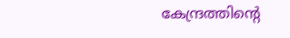കേന്ദ്രത്തിന്റെ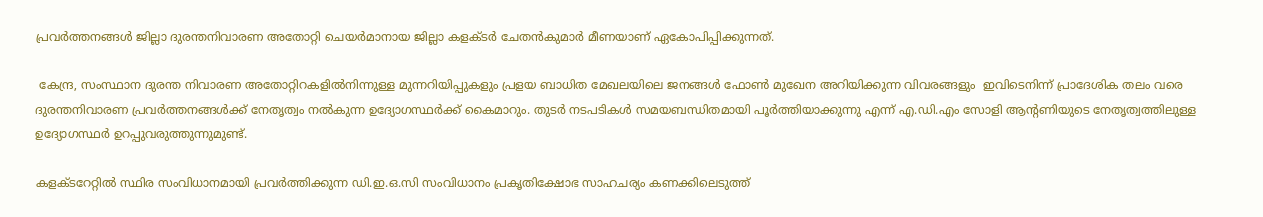പ്രവർത്തനങ്ങൾ ജില്ലാ ദുരന്തനിവാരണ അതോറ്റി ചെയർമാനായ ജില്ലാ കളക്ടർ ചേതൻകുമാർ മീണയാണ് ഏകോപിപ്പിക്കുന്നത്.

 കേന്ദ്ര, സംസ്ഥാന ദുരന്ത നിവാരണ അതോറ്റിറകളിൽനിന്നുള്ള മുന്നറിയിപ്പുകളും പ്രളയ ബാധിത മേഖലയിലെ ജനങ്ങൾ ഫോൺ മുഖേന അറിയിക്കുന്ന വിവരങ്ങളും  ഇവിടെനിന്ന് പ്രാദേശിക തലം വരെ ദുരന്തനിവാരണ പ്രവർത്തനങ്ങൾക്ക് നേതൃത്വം നൽകുന്ന ഉദ്യോഗസ്ഥർക്ക് കൈമാറും. തുടർ നടപടികൾ സമയബന്ധിതമായി പൂർത്തിയാക്കുന്നു എന്ന് എ.ഡി.എം സോളി ആന്റണിയുടെ നേതൃത്വത്തിലുള്ള ഉദ്യോഗസ്ഥർ ഉറപ്പുവരുത്തുന്നുമുണ്ട്.

കളക്ടറേറ്റിൽ സ്ഥിര സംവിധാനമായി പ്രവർത്തിക്കുന്ന ഡി.ഇ.ഒ.സി സംവിധാനം പ്രകൃതിക്ഷോഭ സാഹചര്യം കണക്കിലെടുത്ത്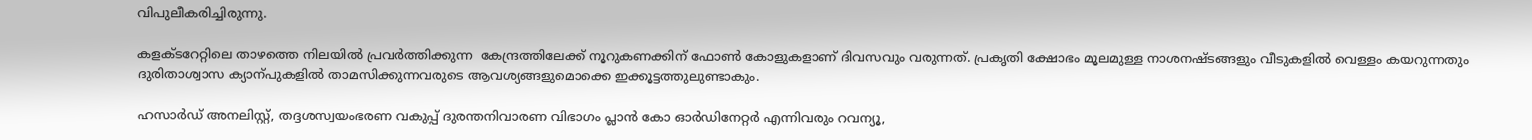വിപുലീകരിച്ചിരുന്നു.

കളക്ടറേറ്റിലെ താഴത്തെ നിലയിൽ പ്രവർത്തിക്കുന്ന  കേന്ദ്രത്തിലേക്ക് നൂറുകണക്കിന് ഫോൺ കോളുകളാണ് ദിവസവും വരുന്നത്. പ്രകൃതി ക്ഷോഭം മൂലമുള്ള നാശനഷ്ടങ്ങളും വീടുകളിൽ വെള്ളം കയറുന്നതും ദുരിതാശ്വാസ ക്യാന്പുകളിൽ താമസിക്കുന്നവരുടെ ആവശ്യങ്ങളുമൊക്കെ ഇക്കൂട്ടത്തുലുണ്ടാകും.

ഹസാർഡ് അനലിസ്റ്റ്, തദ്ദശസ്വയംഭരണ വകുപ്പ് ദുരന്തനിവാരണ വിഭാഗം പ്ലാൻ കോ ഓർഡിനേറ്റർ എന്നിവരും റവന്യൂ,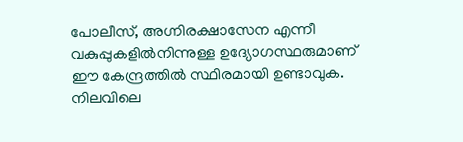പോലീസ്, അഗ്നിരക്ഷാസേന എന്നീ വകുപ്പുകളിൽനിന്നുള്ള ഉദ്യോഗസ്ഥരുമാണ് ഈ കേന്ദ്രത്തിൽ സ്ഥിരമായി ഉണ്ടാവുക. നിലവിലെ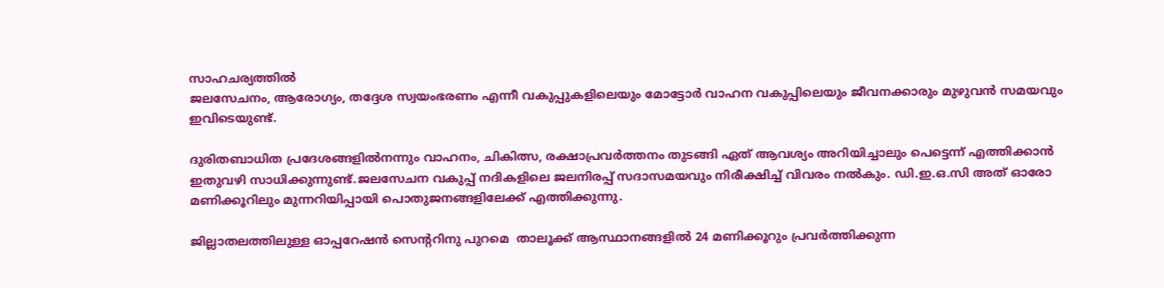സാഹചര്യത്തിൽ
ജലസേചനം, ആരോഗ്യം, തദ്ദേശ സ്വയംഭരണം എന്നീ വകുപ്പുകളിലെയും മോട്ടോർ വാഹന വകുപ്പിലെയും ജീവനക്കാരും മുഴുവൻ സമയവും ഇവിടെയുണ്ട്.

ദുരിതബാധിത പ്രദേശങ്ങളിൽനന്നും വാഹനം, ചികിത്സ, രക്ഷാപ്രവർത്തനം തുടങ്ങി ഏത് ആവശ്യം അറിയിച്ചാലും പെട്ടെന്ന് എത്തിക്കാൻ ഇതുവഴി സാധിക്കുന്നുണ്ട്.ജലസേചന വകുപ്പ് നദികളിലെ ജലനിരപ്പ് സദാസമയവും നിരീക്ഷിച്ച് വിവരം നൽകും. ഡി.ഇ.ഒ.സി അത് ഓരോ മണിക്കൂറിലും മുന്നറിയിപ്പായി പൊതുജനങ്ങളിലേക്ക് എത്തിക്കുന്നു.

ജില്ലാതലത്തിലുള്ള ഓപ്പറേഷൻ സെന്ററിനു പുറമെ  താലൂക്ക് ആസ്ഥാനങ്ങളിൽ 24 മണിക്കൂറും പ്രവർത്തിക്കുന്ന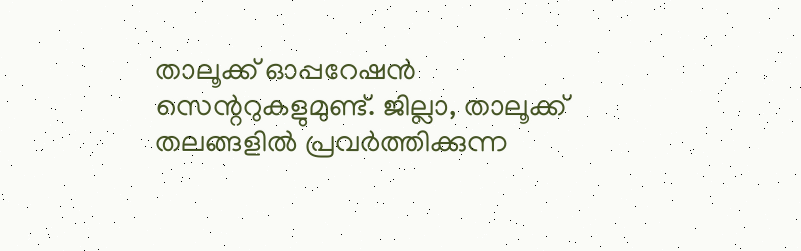താലൂക്ക് ഓപ്പറേഷൻ സെന്ററുകളുമുണ്ട്. ജില്ലാ, താലൂക്ക് തലങ്ങളിൽ പ്രവർത്തിക്കുന്ന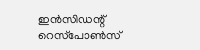ഇൻസിഡന്റ് റെസ്‌പോൺസ്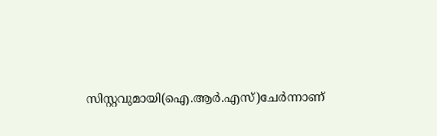സിസ്റ്റവുമായി(ഐ.ആർ.എസ്)ചേർന്നാണ്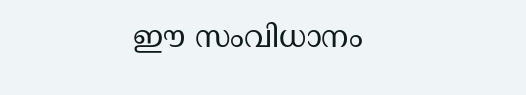ഈ സംവിധാനം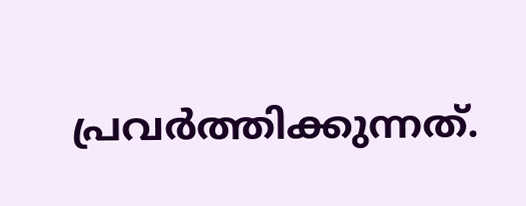പ്രവർത്തിക്കുന്നത്.